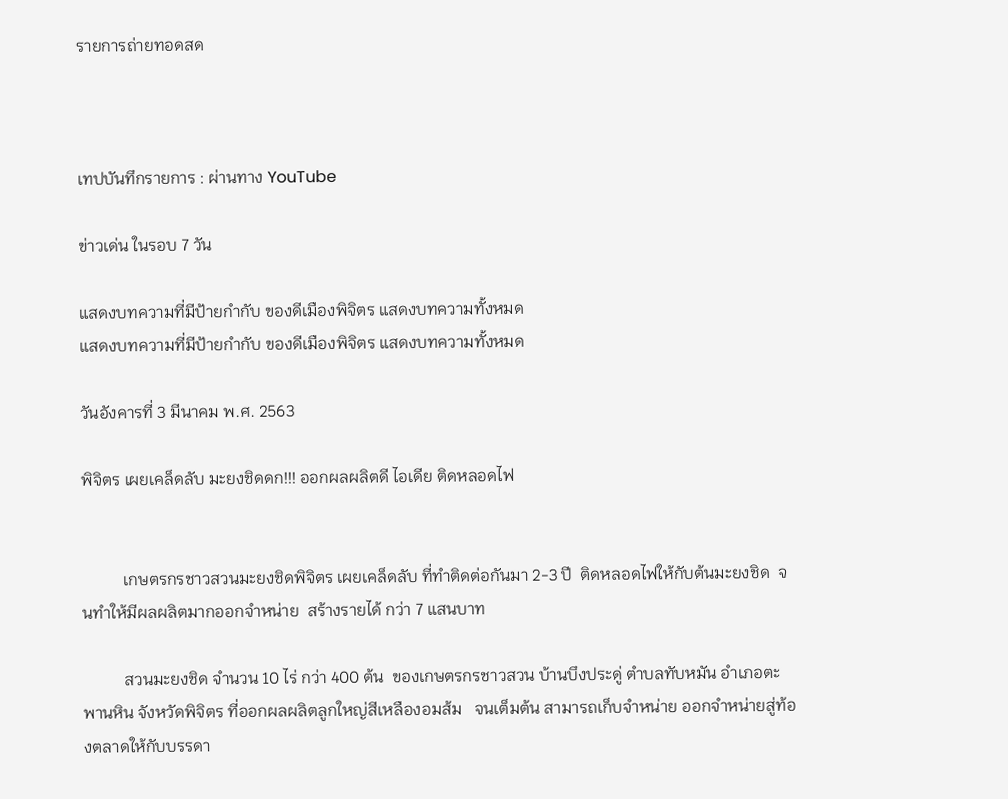รายการถ่ายทอดสด



เทปบันทึกรายการ : ผ่านทาง YouTube

ข่าวเด่น ในรอบ 7 วัน

แสดงบทความที่มีป้ายกำกับ ของดีเมืองพิจิตร แสดงบทความทั้งหมด
แสดงบทความที่มีป้ายกำกับ ของดีเมืองพิจิตร แสดงบทความทั้งหมด

วันอังคารที่ 3 มีนาคม พ.ศ. 2563

พิจิตร เผยเคล็ดลับ มะยงชิดดก!!! ออกผลผลิตดี ไอเดีย ติดหลอดไฟ


          เกษตรกรชาวสวนมะยงชิดพิจิตร เผยเคล็ดลับ ที่ทำติดต่อกันมา 2-3 ปี  ติดหลอดไฟให้กับต้นมะยงชิด  จนทำให้มีผลผลิตมากออกจำหน่าย  สร้างรายได้ กว่า 7 แสนบาท

          สวนมะยงชิด จำนวน 10 ไร่ กว่า 400 ต้น  ของเกษตรกรชาวสวน บ้านบึงประดู่ ตำบลทับหมัน อำเภอตะพานหิน จังหวัดพิจิตร ที่ออกผลผลิตลูกใหญ่สีเหลืองอมส้ม   จนเต็มต้น สามารถเก็บจำหน่าย ออกจำหน่ายสู่ท้องตลาดให้กับบรรดา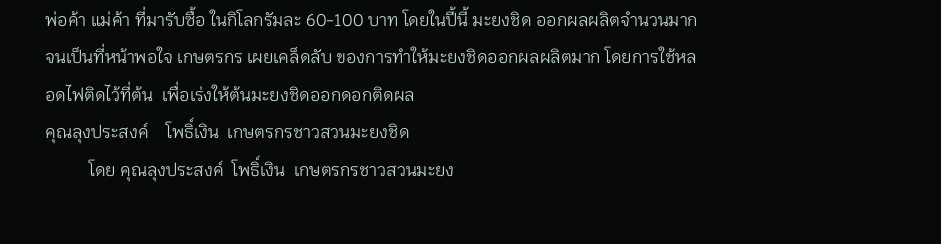พ่อค้า แม่ค้า ที่มารับซื้อ ในกิโลกรัมละ 60-100 บาท โดยในปี้นี้ มะยงชิด ออกผลผลิตจำนวนมาก จนเป็นที่หน้าพอใจ เกษตรกร เผยเคล็ดลับ ของการทำให้มะยงชิดออกผลผลิตมาก โดยการใช้หลอดไฟติดไว้ที่ต้น  เพื่อเร่งให้ต้นมะยงชิดออกดอกติดผล
คุณลุงประสงค์    โพธิ์เงิน  เกษตรกรชาวสวนมะยงชิด
          โดย คุณลุงประสงค์  โพธิ์เงิน  เกษตรกรชาวสวนมะยง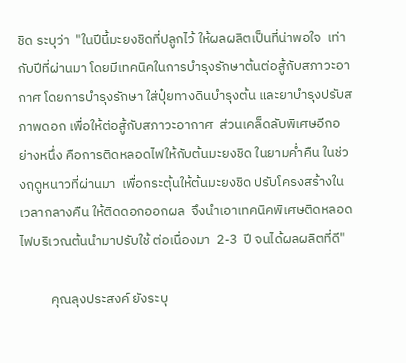ชิด ระบุว่า  "ในปีนี้มะยงชิดที่ปลูกไว้ ให้ผลผลิตเป็นที่น่าพอใจ  เท่ากับปีที่ผ่านมา โดยมีเทคนิคในการบำรุงรักษาต้นต่อสู้กับสภาวะอากาศ โดยการบำรุงรักษา ใส่ปุ๋ยทางดินบำรุงต้น และยาบำรุงปรับสภาพดอก เพื่อให้ต่อสู้กับสภาวะอากาศ  ส่วนเคล็ดลับพิเศษอีกอย่างหนึ่ง คือการติดหลอดไฟให้กับต้นมะยงชิด ในยามค่ำคืน ในช่วงฤดูหนาวที่ผ่านมา  เพื่อกระตุ้นให้ต้นมะยงชิด ปรับโครงสร้างในเวลากลางคืน ให้ติดดอกออกผล  จึงนำเอาเทคนิคพิเศษติดหลอดไฟบริเวณต้นนำมาปรับใช้ ต่อเนื่องมา  2-3  ปี จนได้ผลผลิตที่ดี"

          คุณลุงประสงค์ ยังระบุ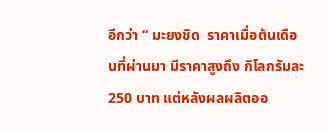อีกว่า “ มะยงชิด  ราคาเมื่อต้นเดือนที่ผ่านมา มีราคาสูงถึง กิโลกรัมละ 250 บาท แต่หลังผลผลิตออ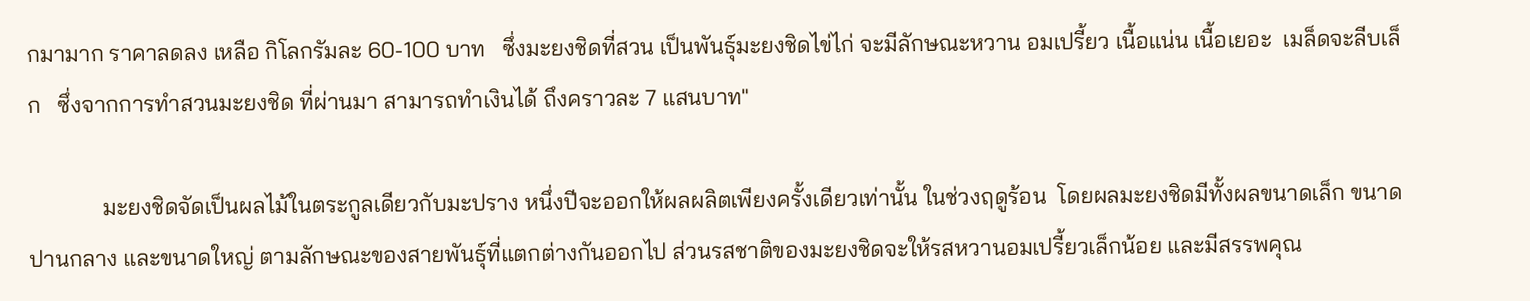กมามาก ราคาลดลง เหลือ กิโลกรัมละ 60-100 บาท   ซึ่งมะยงชิดที่สวน เป็นพันธุ์มะยงชิดไข่ไก่ จะมีลักษณะหวาน อมเปรี้ยว เนื้อแน่น เนื้อเยอะ  เมล็ดจะลีบเล็ก   ซึ่งจากการทำสวนมะยงชิด ที่ผ่านมา สามารถทำเงินได้ ถึงคราวละ 7 แสนบาท"

             มะยงชิดจัดเป็นผลไม้ในตระกูลเดียวกับมะปราง หนึ่งปีจะออกให้ผลผลิตเพียงครั้งเดียวเท่านั้น ในช่วงฤดูร้อน  โดยผลมะยงชิดมีทั้งผลขนาดเล็ก ขนาดปานกลาง และขนาดใหญ่ ตามลักษณะของสายพันธุ์ที่แตกต่างกันออกไป ส่วนรสชาติของมะยงชิดจะให้รสหวานอมเปรี้ยวเล็กน้อย และมีสรรพคุณ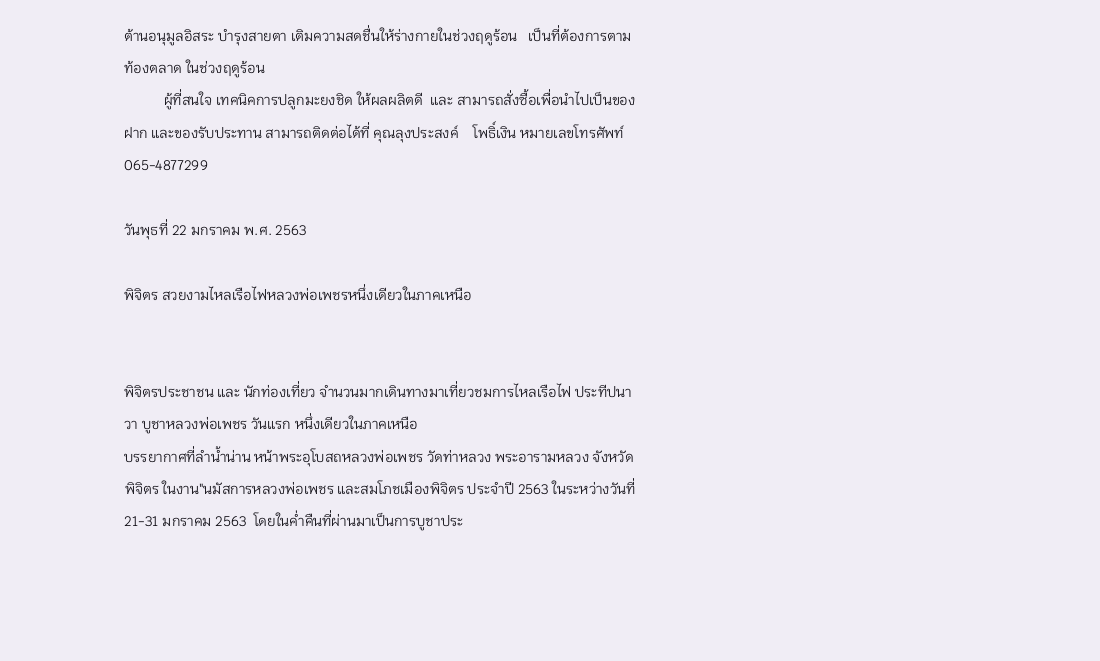ต้านอนุมูลอิสระ บำรุงสายตา เติมความสดชื่นให้ร่างกายในช่วงฤดูร้อน   เป็นที่ต้องการตามท้องตลาด ในช่วงฤดูร้อน
           ผู้ที่สนใจ เทคนิคการปลูกมะยงชิด ให้ผลผลิตดี  และ สามารถสั่งซื้อเพื่อนำไปเป็นของฝาก และของรับประทาน สามารถติดต่อได้ที่ คุณลุงประสงค์    โพธิ์เงิน หมายเลขโทรศัพท์ 065-4877299

วันพุธที่ 22 มกราคม พ.ศ. 2563

พิจิตร สวยงามไหลเรือไฟหลวงพ่อเพชรหนึ่งเดียวในภาคเหนือ


พิจิตรประชาชน และ นักท่องเที่ยว จำนวนมากเดินทางมาเที่ยวชมการไหลเรือไฟ ประทีปนาวา บูชาหลวงพ่อเพชร วันแรก หนึ่งเดียวในภาคเหนือ
บรรยากาศที่ลำน้ำน่าน หน้าพระอุโบสถหลวงพ่อเพชร วัดท่าหลวง พระอารามหลวง จังหวัดพิจิตร ในงาน"นมัสการหลวงพ่อเพชร และสมโภชเมืองพิจิตร ประจำปี 2563 ในระหว่างวันที่ 21-31 มกราคม 2563  โดยในค่ำคืนที่ผ่านมาเป็นการบูชาประ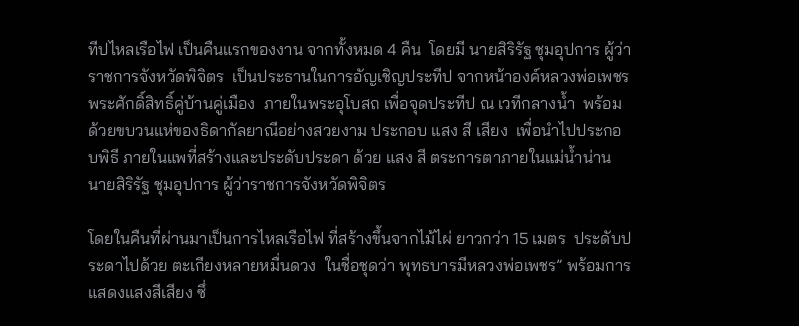ทีปไหลเรือไฟ เป็นคืนแรกของงาน จากทั้งหมด 4 คืน  โดยมี นายสิริรัฐ ชุมอุปการ ผู้ว่าราชการจังหวัดพิจิตร  เป็นประธานในการอัญเชิญประทีป จากหน้าองค์หลวงพ่อเพชร พระศักดิ์สิทธิ์คู่บ้านคู่เมือง  ภายในพระอุโบสถ เพื่อจุดประทีป ณ เวทีกลางน้ำ  พร้อมด้วยขบวนแห่ของธิดากัลยาณีอย่างสวยงาม ประกอบ แสง สี เสียง  เพื่อนำไปประกอบพิธี ภายในแพที่สร้างและประดับประดา ด้วย แสง สี ตระการตาภายในแม่น้ำน่าน
นายสิริรัฐ ชุมอุปการ ผู้ว่าราชการจังหวัดพิจิตร

โดยในคืนที่ผ่านมาเป็นการไหลเรือไฟ ที่สร้างขึ้นจากไม้ไผ่ ยาวกว่า 15 เมตร  ประดับประดาไปด้วย ตะเกียงหลายหมื่นดวง  ในชื่อชุดว่า พุทธบารมีหลวงพ่อเพชร” พร้อมการแสดงแสงสีเสียง ซึ่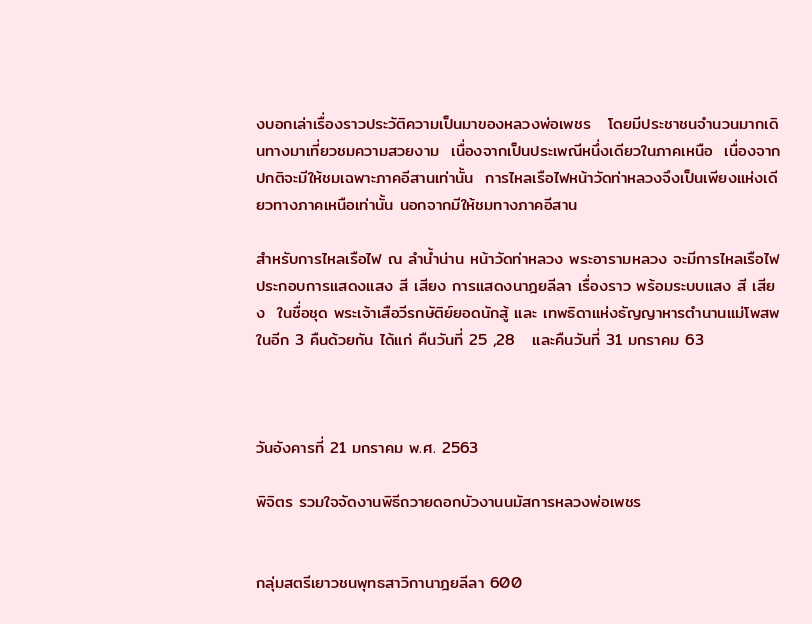งบอกเล่าเรื่องราวประวัติความเป็นมาของหลวงพ่อเพชร   โดยมีประชาชนจำนวนมากเดินทางมาเที่ยวชมความสวยงาม  เนื่องจากเป็นประเพณีหนึ่งเดียวในภาคเหนือ  เนื่องจากปกติจะมีให้ชมเฉพาะภาคอีสานเท่านั้น  การไหลเรือไฟหน้าวัดท่าหลวงจึงเป็นเพียงแห่งเดียวทางภาคเหนือเท่านั้น นอกจากมีให้ชมทางภาคอีสาน

สำหรับการไหลเรือไฟ ณ ลำน้ำน่าน หน้าวัดท่าหลวง พระอารามหลวง จะมีการไหลเรือไฟประกอบการแสดงแสง สี เสียง การแสดงนาฎยลีลา เรื่องราว พร้อมระบบแสง สี เสียง  ในชื่อชุด พระเจ้าเสือวีรกษัติย์ยอดนักสู้ และ เทพธิดาแห่งธัญญาหารตำนานแม่โพสพ  ในอีก 3 คืนด้วยกัน ได้แก่ คืนวันที่ 25 ,28   และคืนวันที่ 31 มกราคม 63



วันอังคารที่ 21 มกราคม พ.ศ. 2563

พิจิตร รวมใจจัดงานพิธีถวายดอกบัวงานนมัสการหลวงพ่อเพชร


กลุ่มสตรีเยาวชนพุทธสาวิกานาฎยลีลา 600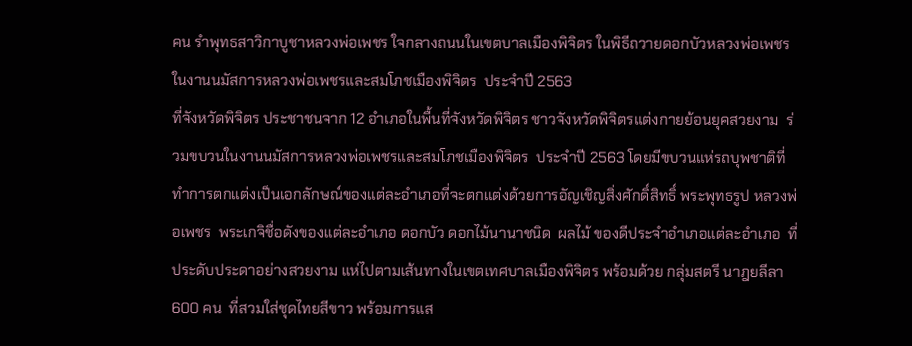คน รำพุทธสาวิกาบูชาหลวงพ่อเพชร ใจกลางถนนในเขตบาลเมืองพิจิตร ในพิธีถวายดอกบัวหลวงพ่อเพชร ในงานนมัสการหลวงพ่อเพชรและสมโภชเมืองพิจิตร  ประจำปี 2563
ที่จังหวัดพิจิตร ประชาชนจาก 12 อำเภอในพื้นที่จังหวัดพิจิตร ชาวจังหวัดพิจิตรแต่งกายย้อนยุคสวยงาม  ร่วมขบวนในงานนมัสการหลวงพ่อเพชรและสมโภชเมืองพิจิตร  ประจำปี 2563 โดยมีขบวนแห่รถบุพชาติที่ทำการตกแต่งเป็นเอกลักษณ์ของแต่ละอำเภอที่จะตกแต่งด้วยการอัญเชิญสิ่งศักดิ์สิทธิ์ พระพุทธรูป หลวงพ่อเพชร  พระเกจิชื่อดังของแต่ละอำเภอ ดอกบัว ดอกไม้นานาชนิด  ผลไม้ ของดีประจำอำเภอแต่ละอำเภอ  ที่ประดับประดาอย่างสวยงาม แห่ไปตามเส้นทางในเขตเทศบาลเมืองพิจิตร พร้อมด้วย กลุ่มสตรี นาฎยลีลา 600 คน  ที่สวมใส่ชุดไทยสีขาว พร้อมการแส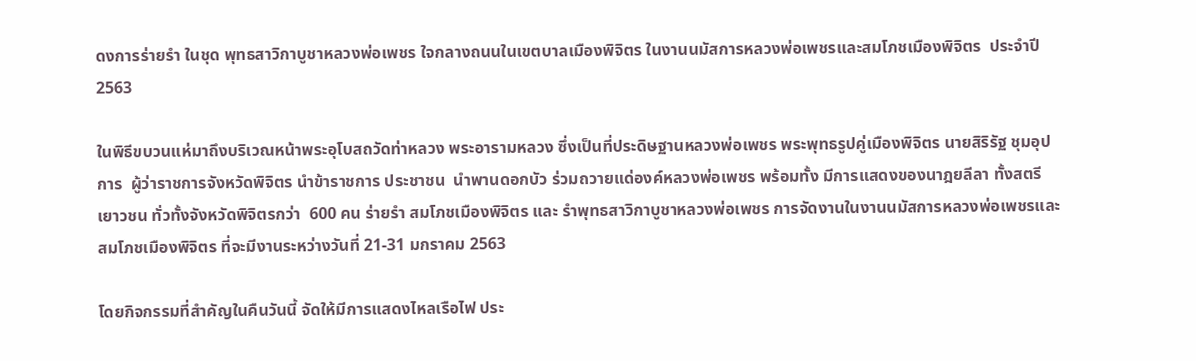ดงการร่ายรำ ในชุด พุทธสาวิกาบูชาหลวงพ่อเพชร ใจกลางถนนในเขตบาลเมืองพิจิตร ในงานนมัสการหลวงพ่อเพชรและสมโภชเมืองพิจิตร  ประจำปี 2563

ในพิธีขบวนแห่มาถึงบริเวณหน้าพระอุโบสถวัดท่าหลวง พระอารามหลวง ซึ่งเป็นที่ประดิษฐานหลวงพ่อเพชร พระพุทธรูปคู่เมืองพิจิตร นายสิริรัฐ ชุมอุปการ  ผู้ว่าราชการจังหวัดพิจิตร นำข้าราชการ ประชาชน  นำพานดอกบัว ร่วมถวายแด่องค์หลวงพ่อเพชร พร้อมทั้ง มีการแสดงของนาฎยลีลา ทั้งสตรี เยาวชน ทั่วทั้งจังหวัดพิจิตรกว่า  600 คน ร่ายรำ สมโภชเมืองพิจิตร และ รำพุทธสาวิกาบูชาหลวงพ่อเพชร การจัดงานในงานนมัสการหลวงพ่อเพชรและสมโภชเมืองพิจิตร ที่จะมีงานระหว่างวันที่ 21-31 มกราคม 2563

โดยกิจกรรมที่สำคัญในคืนวันนี้ จัดให้มีการแสดงไหลเรือไฟ ประ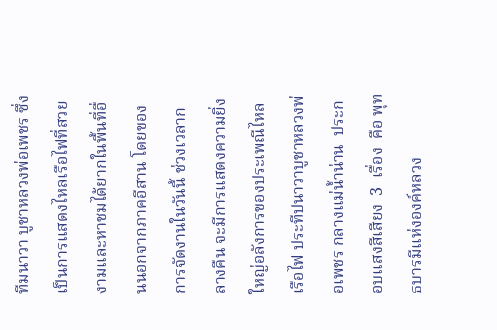ทีมนาวา บูชาหลวงพ่อเพชร ซึ่งเป็นการแสดงไหลเรือไฟที่สวยงามและหาชมได้ยากในพื้นที่อื่นนอกจากภาคอีสาน โดยของการจัดงานในวันนี้ ช่วงเวลากลางคืน จะมีการแสดงความยิ่งใหญ่อลังการของประเพณีไหลเรือไฟ ประทีปนาวาบูชาหลวงพ่อเพชร กลางแม่น้ำน่าน  ประกอบแสงสีเสียง  3  เรื่อง  คือ พุทธบารมีแห่งองค์หลวง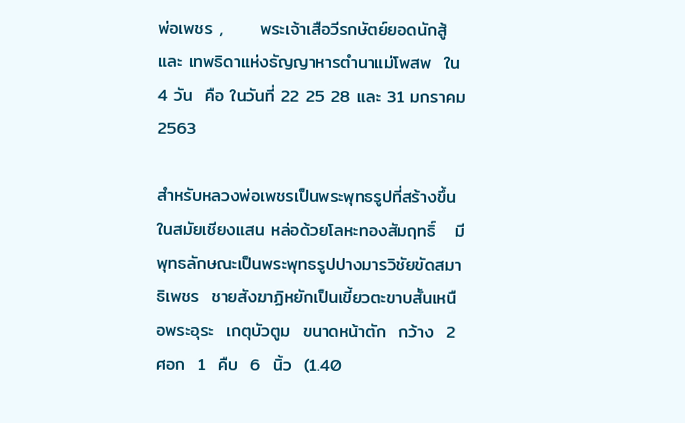พ่อเพชร ,      พระเจ้าเสือวีรกษัตย์ยอดนักสู้ และ เทพธิดาแห่งธัญญาหารตำนาแม่โพสพ  ใน  4 วัน  คือ ในวันที่ 22 25 28 และ 31 มกราคม 2563

สำหรับหลวงพ่อเพชรเป็นพระพุทธรูปที่สร้างขึ้นในสมัยเชียงแสน หล่อด้วยโลหะทองสัมฤทธิ์   มีพุทธลักษณะเป็นพระพุทธรูปปางมารวิชัยขัดสมาธิเพชร  ชายสังฆาฏิหยักเป็นเขี้ยวตะขาบสั้นเหนือพระอุระ  เกตุบัวตูม  ขนาดหน้าตัก  กว้าง  2  ศอก  1  คืบ  6  นิ้ว  (1.40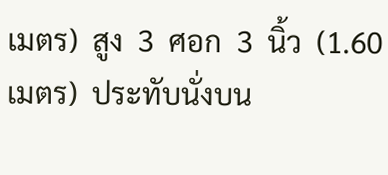เมตร)  สูง  3  ศอก  3  นิ้ว  (1.60  เมตร)  ประทับนั่งบน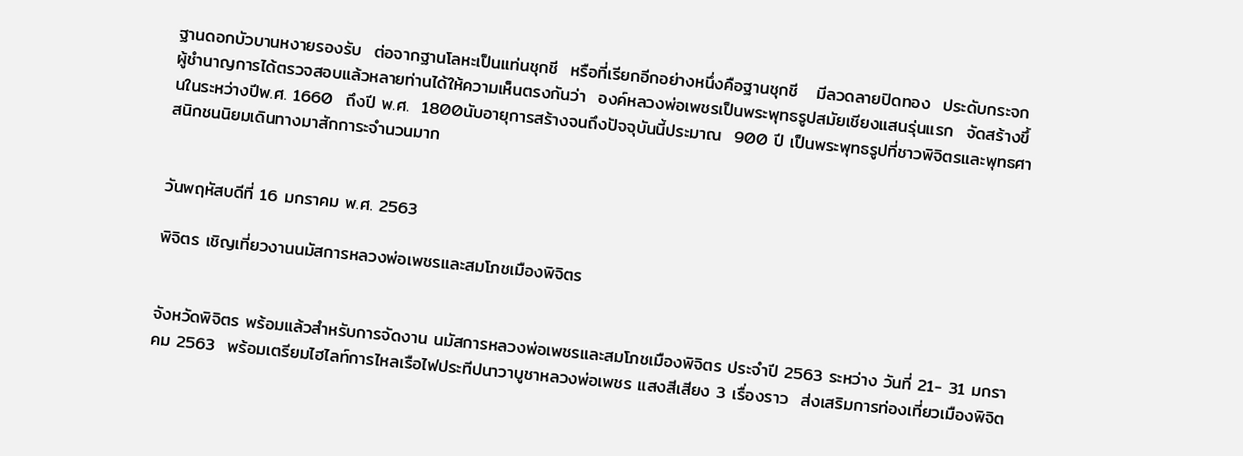ฐานดอกบัวบานหงายรองรับ  ต่อจากฐานโลหะเป็นแท่นชุกชี  หรือที่เรียกอีกอย่างหนึ่งคือฐานชุกชี   มีลวดลายปิดทอง  ประดับกระจก  ผู้ชำนาญการได้ตรวจสอบแล้วหลายท่านได้ให้ความเห็นตรงกันว่า  องค์หลวงพ่อเพชรเป็นพระพุทธรูปสมัยเชียงแสนรุ่นแรก  จัดสร้างขึ้นในระหว่างปีพ.ศ. 1660  ถึงปี พ.ศ.  1800นับอายุการสร้างจนถึงปัจจุบันนี้ประมาณ  900 ปี เป็นพระพุทธรูปที่ชาวพิจิตรและพุทธศาสนิกชนนิยมเดินทางมาสักการะจำนวนมาก


วันพฤหัสบดีที่ 16 มกราคม พ.ศ. 2563

พิจิตร เชิญเที่ยวงานนมัสการหลวงพ่อเพชรและสมโภชเมืองพิจิตร


จังหวัดพิจิตร พร้อมแล้วสำหรับการจัดงาน นมัสการหลวงพ่อเพชรและสมโภชเมืองพิจิตร ประจำปี 2563 ระหว่าง วันที่ 21- 31 มกราคม 2563  พร้อมเตรียมไฮไลท์การไหลเรือไฟประทีปนาวาบูชาหลวงพ่อเพชร แสงสีเสียง 3 เรื่องราว  ส่งเสริมการท่องเที่ยวเมืองพิจิต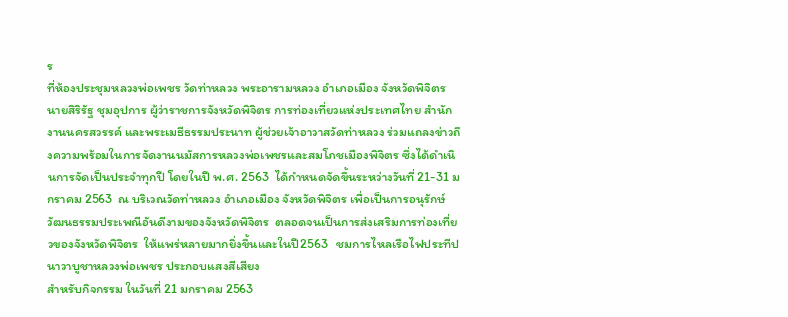ร
ที่ห้องประชุมหลวงพ่อเพชร วัดท่าหลวง พระอารามหลวง อำเภอเมือง จังหวัดพิจิตร นายสิริรัฐ ชุมอุปการ ผู้ว่าราชการจังหวัดพิจิตร การท่องเที่ยวแห่งประเทศไทย สำนักงานนครสวรรค์ และพระเมธีธรรมประนาท ผู้ช่วยเจ้าอาวาสวัดท่าหลวง ร่วมแถลงข่าวถึงความพร้อมในการจัดงานนมัสการหลวงพ่อเพชรและสมโภชเมืองพิจิตร ซึ่งได้ดำเนินการจัดเป็นประจำทุกปี โดยในปี พ.ศ. 2563  ได้กำหนดจัดขึ้นระหว่างวันที่ 21-31 มกราคม 2563  ณ บริเวณวัดท่าหลวง อำเภอเมือง จังหวัดพิจิตร เพื่อเป็นการอนุรักษ์วัฒนธรรมประเพณีอันดีงามของจังหวัดพิจิตร  ตลอดจนเป็นการส่งเสริมการท่องเที่ยวของจังหวัดพิจิตร  ให้แพร่หลายมากยิ่งขึ้นและในปี2563   ชมการไหลเรือไฟประทีปนาวาบูชาหลวงพ่อเพชร ประกอบแสงสีเสียง
สำหรับกิจกรรม ในวันที่ 21 มกราคม 2563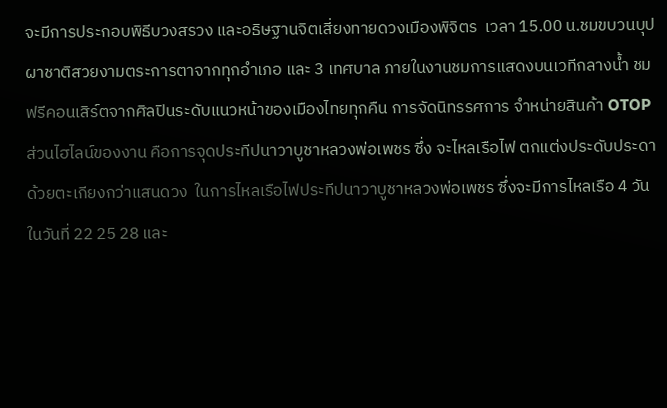จะมีการประกอบพิธีบวงสรวง และอธิษฐานจิตเสี่ยงทายดวงเมืองพิจิตร  เวลา 15.00 น.ชมขบวนบุปผาชาติสวยงามตระการตาจากทุกอำเภอ และ 3 เทศบาล ภายในงานชมการแสดงบนเวทีกลางน้ำ ชมฟรีคอนเสิร์ตจากศิลปินระดับแนวหน้าของเมืองไทยทุกคืน การจัดนิทรรศการ จำหน่ายสินค้า OTOP
ส่วนไฮไลน์ของงาน คือการจุดประทีปนาวาบูชาหลวงพ่อเพชร ซึ่ง จะไหลเรือไฟ ตกแต่งประดับประดาด้วยตะเกียงกว่าแสนดวง  ในการไหลเรือไฟประทีปนาวาบูชาหลวงพ่อเพชร ซึ่งจะมีการไหลเรือ 4 วัน  ในวันที่ 22 25 28 และ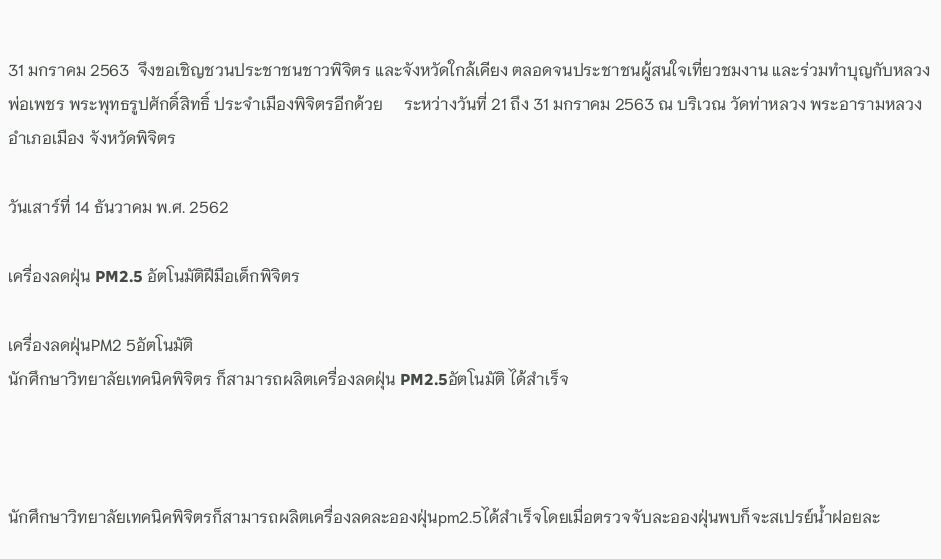31 มกราคม 2563  จึงขอเชิญชวนประชาชนชาวพิจิตร และจังหวัดใกล้เคียง ตลอดจนประชาชนผู้สนใจเที่ยวชมงาน และร่วมทำบุญกับหลวงพ่อเพชร พระพุทธรูปศักดิ์สิทธิ์ ประจำเมืองพิจิตรอีกด้วย     ระหว่างวันที่ 21 ถึง 31 มกราคม 2563 ณ บริเวณ วัดท่าหลวง พระอารามหลวง อำเภอเมือง จังหวัดพิจิตร

วันเสาร์ที่ 14 ธันวาคม พ.ศ. 2562

เครื่องลดฝุ่น PM2.5 อัตโนมัติฝีมือเด็กพิจิตร

เครื่องลดฝุ่นPM2 5อัตโนมัติ
นักศึกษาวิทยาลัยเทคนิคพิจิตร ก็สามารถผลิตเครื่องลดฝุ่น PM2.5อัตโนมัติ ได้สำเร็จ



นักศึกษาวิทยาลัยเทคนิคพิจิตรก็สามารถผลิตเครื่องลดละอองฝุ่นpm2.5ได้สำเร็จโดยเมื่อตรวจจับละอองฝุ่นพบก็จะสเปรย์น้ำฝอยละ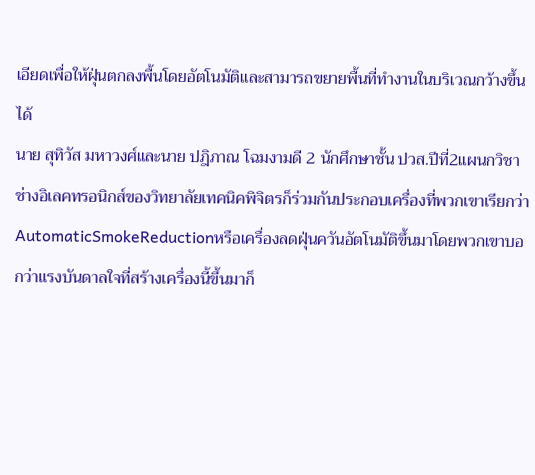เอียดเพื่อให้ฝุ่นตกลงพื้นโดยอัตโนมัติและสามารถขยายพื้นที่ทำงานในบริเวณกว้างขึ้นได้
นาย สุทิวัส มหาวงศ์และนาย ปฎิภาณ โฉมงามดี 2 นักศึกษาชั้น ปวส.ปีที่2แผนกวิชาช่างอิเลคทรอนิกส์ของวิทยาลัยเทคนิคพิจิตรก็ร่วมกันประกอบเครื่องที่พวกเขาเรียกว่าAutomaticSmokeReductionหรือเครื่องลดฝุ่นควันอัตโนมัติขึ้นมาโดยพวกเขาบอกว่าแรงบันดาลใจที่สร้างเครื่องนี้ขึ้นมาก็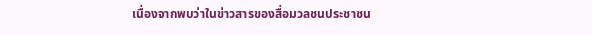เนื่องจากพบว่าในข่าวสารของสื่อมวลชนประชาชน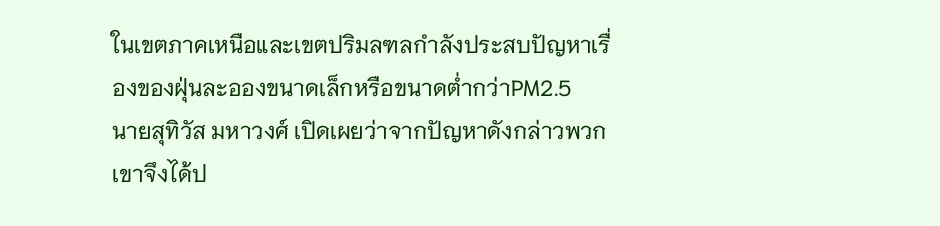ในเขตภาคเหนือและเขตปริมลฑลกำลังประสบปัญหาเรื่องของฝุ่นละอองขนาดเล็กหรือขนาดต่ำกว่าPM2.5
นายสุทิวัส มหาวงศ์ เปิดเผยว่าจากปัญหาดังกล่าวพวกเขาจึงได้ป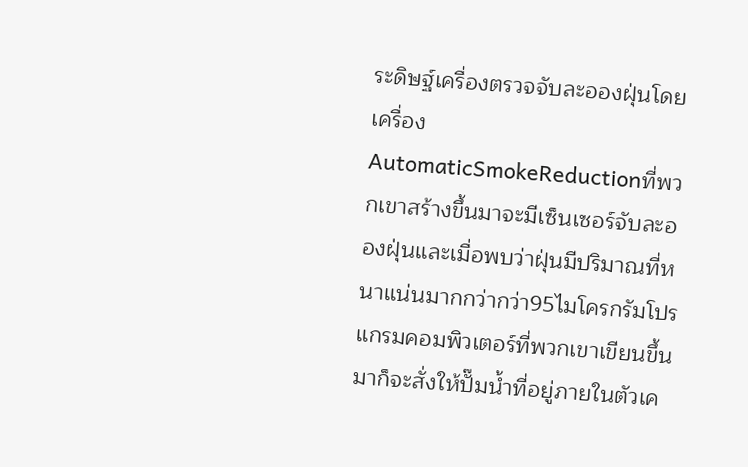ระดิษฐ์เครื่องตรวจจับละอองฝุ่นโดยเครื่องAutomaticSmokeReductionที่พวกเขาสร้างขึ้นมาจะมีเซ็นเซอร์จับละอองฝุ่นและเมื่อพบว่าฝุ่นมีปริมาณที่หนาแน่นมากกว่ากว่า95ไมโครกรัมโปรแกรมคอมพิวเตอร์ที่พวกเขาเขียนขึ้นมาก็จะสั่งให้ปั๊มน้ำที่อยู่ภายในตัวเค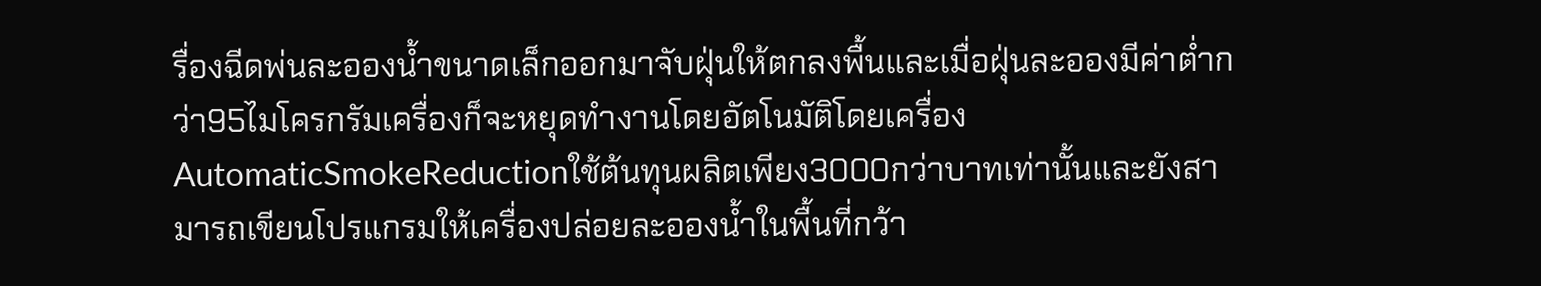รื่องฉีดพ่นละอองน้ำขนาดเล็กออกมาจับฝุ่นให้ตกลงพื้นและเมื่อฝุ่นละอองมีค่าต่ำกว่า95ไมโครกรัมเครื่องก็จะหยุดทำงานโดยอัตโนมัติโดยเครื่องAutomaticSmokeReductionใช้ต้นทุนผลิตเพียง3000กว่าบาทเท่านั้นและยังสามารถเขียนโปรแกรมให้เครื่องปล่อยละอองน้ำในพื้นที่กว้า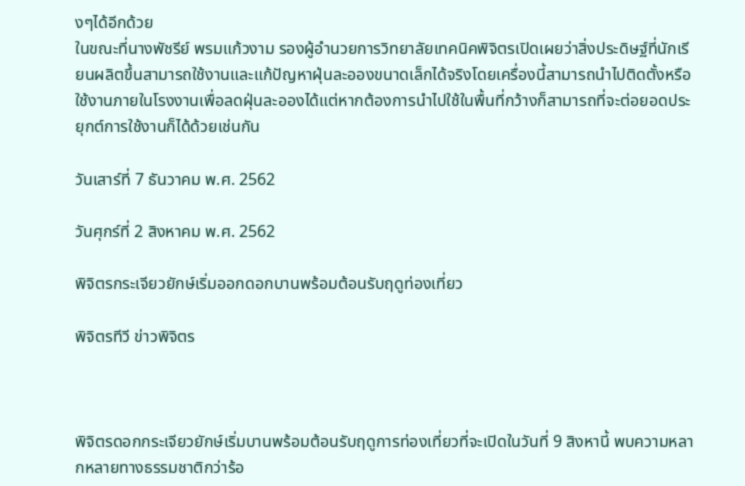งๆได้อีกด้วย
ในขณะที่นางพัชรีย์ พรมแก้วงาม รองผู้อำนวยการวิทยาลัยเทคนิคพิจิตรเปิดเผยว่าสิ่งประดิษฐ์ที่นักเรียนผลิตขึ้นสามารถใช้งานและแก้ปัญหาฝุ่นละอองขนาดเล็กได้จริงโดยเครื่องนี้สามารถนำไปติดตั้งหรือใช้งานภายในโรงงานเพื่อลดฝุ่นละอองได้แต่หากต้องการนำไปใช้ในพื้นที่กว้างก็สามารถที่จะต่อยอดประยุกต์การใช้งานก็ได้ด้วยเช่นกัน

วันเสาร์ที่ 7 ธันวาคม พ.ศ. 2562

วันศุกร์ที่ 2 สิงหาคม พ.ศ. 2562

พิจิตรกระเจียวยักษ์เริ่มออกดอกบานพร้อมต้อนรับฤดูท่องเที่ยว

พิจิตรทีวี ข่าวพิจิตร



พิจิตรดอกกระเจียวยักษ์เริ่มบานพร้อมต้อนรับฤดูการท่องเที่ยวที่จะเปิดในวันที่ 9 สิงหานี้ พบความหลากหลายทางธรรมชาติกว่าร้อ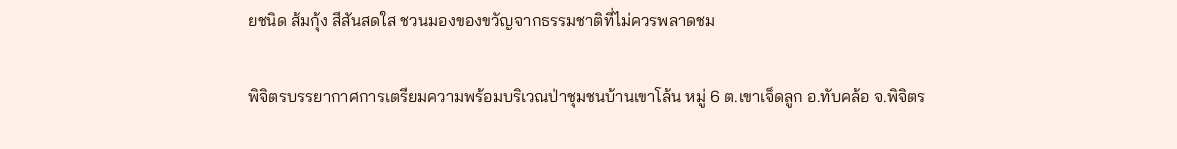ยชนิด ส้มกุ้ง สีสันสดใส ชวนมองของขวัญจากธรรมชาติที่ไม่ควรพลาดชม

พิจิตรบรรยากาศการเตรียมความพร้อมบริเวณป่าชุมชนบ้านเขาโล้น หมู่ 6 ต.เขาเจ็ดลูก อ.ทับคล้อ จ.พิจิตร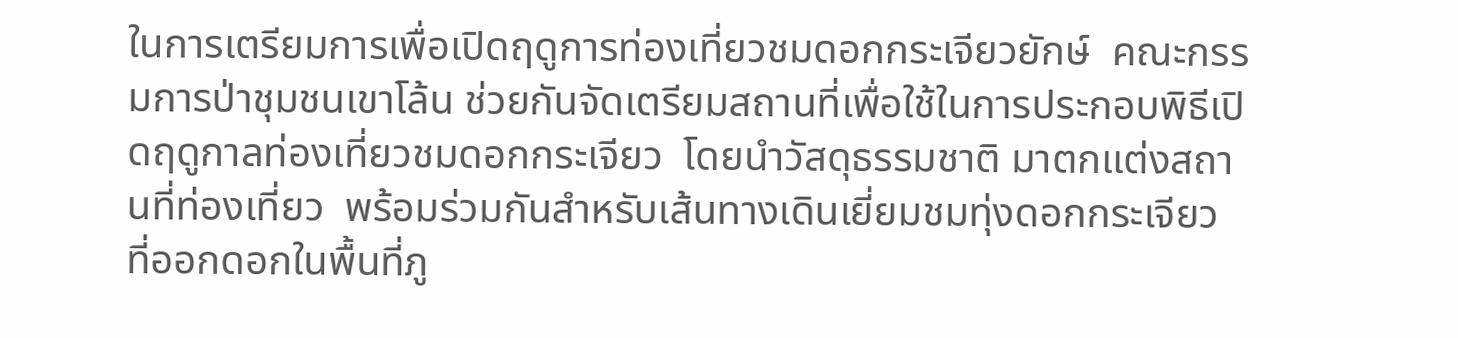ในการเตรียมการเพื่อเปิดฤดูการท่องเที่ยวชมดอกกระเจียวยักษ์  คณะกรรมการป่าชุมชนเขาโล้น ช่วยกันจัดเตรียมสถานที่เพื่อใช้ในการประกอบพิธีเปิดฤดูกาลท่องเที่ยวชมดอกกระเจียว  โดยนำวัสดุธรรมชาติ มาตกแต่งสถานที่ท่องเที่ยว  พร้อมร่วมกันสำหรับเส้นทางเดินเยี่ยมชมทุ่งดอกกระเจียว ที่ออกดอกในพื้นที่ภู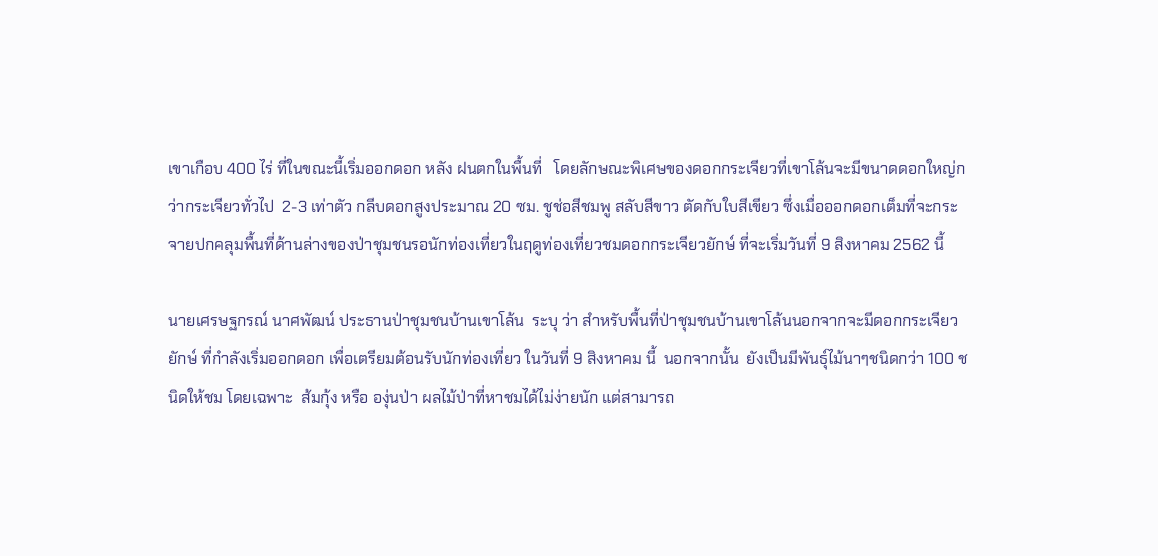เขาเกือบ 400 ไร่ ที่ในขณะนี้เริ่มออกดอก หลัง ฝนตกในพื้นที่   โดยลักษณะพิเศษของดอกกระเจียวที่เขาโล้นจะมีขนาดดอกใหญ่กว่ากระเจียวทั่วไป  2-3 เท่าตัว กลีบดอกสูงประมาณ 20 ซม. ชูช่อสีชมพู สลับสีขาว ตัดกับใบสีเขียว ซึ่งเมื่อออกดอกเต็มที่จะกระจายปกคลุมพื้นที่ด้านล่างของป่าชุมชนรอนักท่องเที่ยวในฤดูท่องเที่ยวชมดอกกระเจียวยักษ์ ที่จะเริ่มวันที่ 9 สิงหาคม 2562 นี้

นายเศรษฐกรณ์ นาศพัฒน์ ประธานป่าชุมชนบ้านเขาโล้น  ระบุ ว่า สำหรับพื้นที่ป่าชุมชนบ้านเขาโล้นนอกจากจะมีดอกกระเจียวยักษ์ ที่กำลังเริ่มออกดอก เพื่อเตรียมต้อนรับนักท่องเที่ยว ในวันที่ 9 สิงหาคม นี้  นอกจากนั้น  ยังเป็นมีพันธุ์ไม้นาๆชนิดกว่า 100 ชนิดให้ชม โดยเฉพาะ  ส้มกุ้ง หรือ องุ่นป่า ผลไม้ป่าที่หาชมได้ไม่ง่ายนัก แต่สามารถ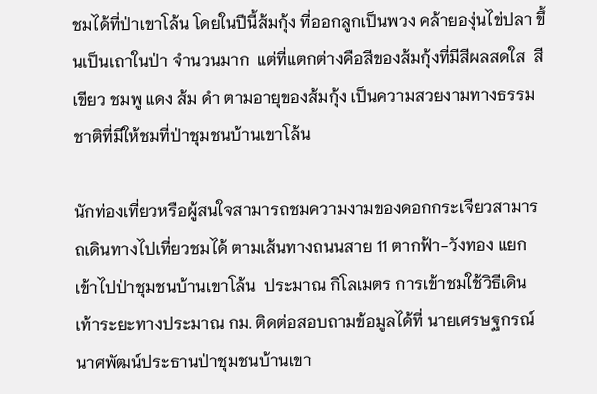ชมได้ที่ป่าเขาโล้น โดยในปีนี้ส้มกุ้ง ที่ออกลูกเป็นพวง คล้ายองุ่นไข่ปลา ขึ้นเป็นเถาในป่า จำนวนมาก  แต่ที่แตกต่างคือสีของส้มกุ้งที่มีสีผลสดใส  สีเขียว ชมพู แดง ส้ม ดำ ตามอายุของส้มกุ้ง เป็นความสวยงามทางธรรมชาติที่มีให้ชมที่ป่าชุมชนบ้านเขาโล้น

นักท่องเที่ยวหรือผู้สนใจสามารถชมความงามของดอกกระเจียวสามารถเดินทางไปเที่ยวชมได้ ตามเส้นทางถนนสาย 11 ตากฟ้า-วังทอง แยกเข้าไปป่าชุมชนบ้านเขาโล้น  ประมาณ กิโลเมตร การเข้าชมใช้วิธีเดินเท้าระยะทางประมาณ กม. ติดต่อสอบถามข้อมูลได้ที่ นายเศรษฐกรณ์ นาศพัฒน์ประธานป่าชุมชนบ้านเขา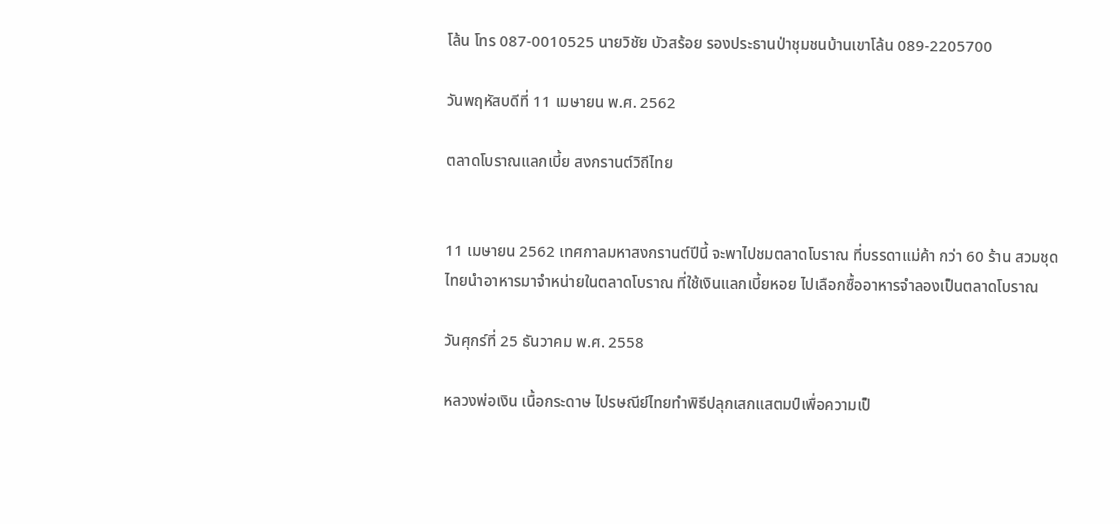โล้น โทร 087-0010525 นายวิชัย บัวสร้อย รองประธานป่าชุมชนบ้านเขาโล้น 089-2205700

วันพฤหัสบดีที่ 11 เมษายน พ.ศ. 2562

ตลาดโบราณแลกเบี้ย สงกรานต์วิถีไทย


11 เมษายน 2562 เทศกาลมหาสงกรานต์ปีนี้ จะพาไปชมตลาดโบราณ ที่บรรดาแม่ค้า กว่า 60 ร้าน สวมชุดไทยนำอาหารมาจำหน่ายในตลาดโบราณ ที่ใช้เงินแลกเบี้ยหอย ไปเลือกซื้ออาหารจำลองเป็นตลาดโบราณ

วันศุกร์ที่ 25 ธันวาคม พ.ศ. 2558

หลวงพ่อเงิน เนื้อกระดาษ ไปรษณีย์ไทยทำพิธีปลุกเสกแสตมป์เพื่อความเป็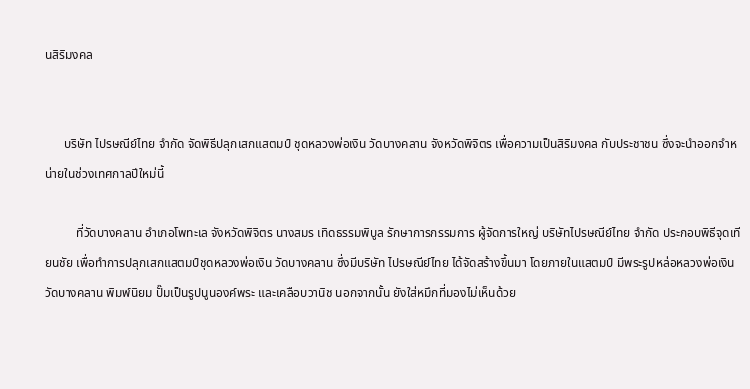นสิริมงคล


      บริษัท ไปรษณีย์ไทย จำกัด จัดพิธีปลุกเสกแสตมป์ ชุดหลวงพ่อเงิน วัดบางคลาน จังหวัดพิจิตร เพื่อความเป็นสิริมงคล กับประชาชน ซึ่งจะนำออกจำหน่ายในช่วงเทศกาลปีใหม่นี้

          ที่วัดบางคลาน อำเภอโพทะเล จังหวัดพิจิตร นางสมร เทิดธรรมพิบูล รักษาการกรรมการ ผู้จัดการใหญ่ บริษัทไปรษณีย์ไทย จำกัด ประกอบพิธีจุดเทียนชัย เพื่อทำการปลุกเสกแสตมป์ชุดหลวงพ่อเงิน วัดบางคลาน ซึ่งมีบริษัท ไปรษณีย์ไทย ได้จัดสร้างขึ้นมา โดยภายในแสตมป์ มีพระรูปหล่อหลวงพ่อเงิน วัดบางคลาน พิมพ์นิยม ปั๊มเป็นรูปนูนองค์พระ และเคลือบวานิช นอกจากนั้น ยังใส่หมึกที่มองไม่เห็นด้วย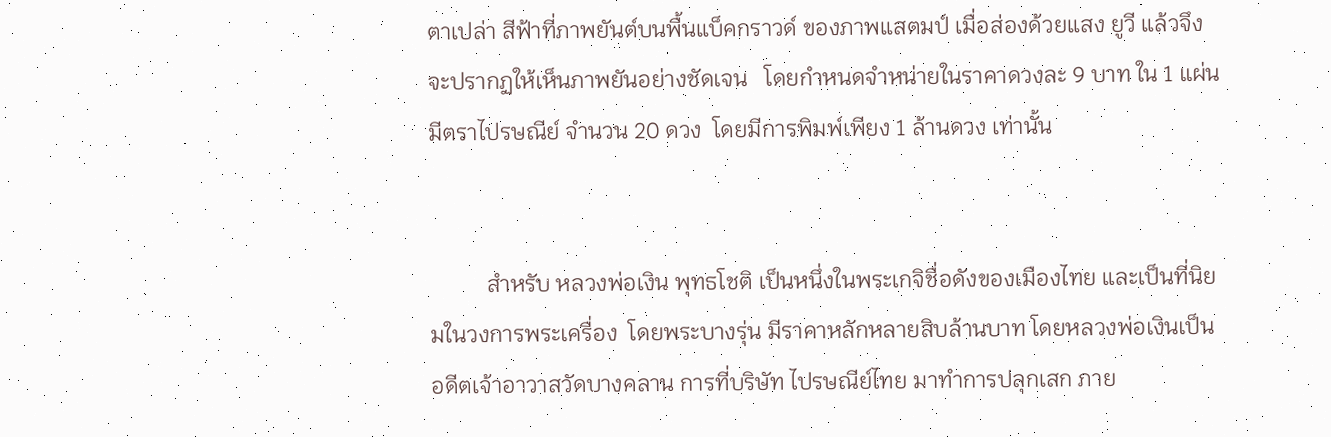ตาเปล่า สีฟ้าที่ภาพยันต์บนพื้นแบ็คกราวด์ ของภาพแสตมป์ เมื่อส่องด้วยแสง ยูวี แล้วจึงจะปรากฏให้เห็นภาพยันอย่างชัดเจน   โดยกำหนดจำหน่ายในราคาดวงละ 9 บาท ใน 1 แผ่นมีตราไปรษณีย์ จำนวน 20 ดวง  โดยมีการพิมพ์เพียง 1 ล้านดวง เท่านั้น


          สำหรับ หลวงพ่อเงิน พุทธโชติ เป็นหนึ่งในพระเกจิชื่อดังของเมืองไทย และเป็นที่นิยมในวงการพระเครื่อง  โดยพระบางรุ่น มีราคาหลักหลายสิบล้านบาท โดยหลวงพ่อเงินเป็นอดีตเจ้าอาวาสวัดบางคลาน การที่บริษัท ไปรษณีย์ไทย มาทำการปลุกเสก ภาย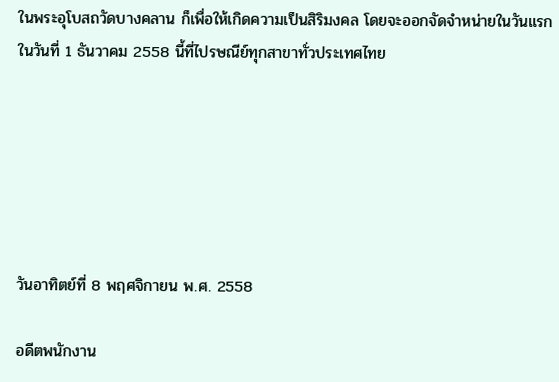ในพระอุโบสถวัดบางคลาน ก็เพื่อให้เกิดความเป็นสิริมงคล โดยจะออกจัดจำหน่ายในวันแรกในวันที่ 1 ธันวาคม 2558 นี้ที่ไปรษณีย์ทุกสาขาทั่วประเทศไทย






วันอาทิตย์ที่ 8 พฤศจิกายน พ.ศ. 2558

อดีตพนักงาน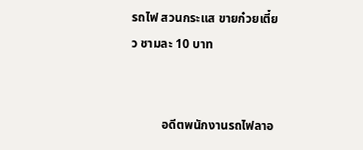รถไฟ สวนกระแส ขายก๋วยเตี๋ยว ชามละ 10 บาท


          อดีตพนักงานรถไฟลาอ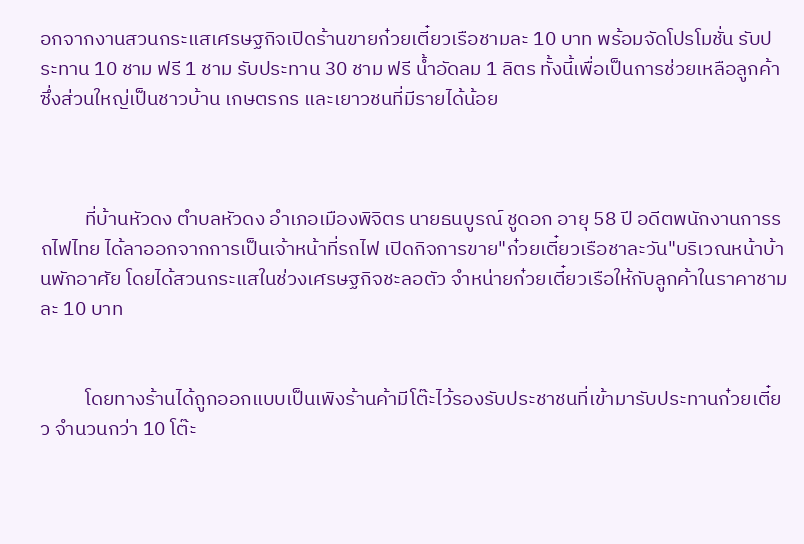อกจากงานสวนกระแสเศรษฐกิจเปิดร้านขายก๋วยเตี๋ยวเรือชามละ 10 บาท พร้อมจัดโปรโมชั่น รับประทาน 10 ชาม ฟรี 1 ชาม รับประทาน 30 ชาม ฟรี น้ำอัดลม 1 ลิตร ทั้งนี้เพื่อเป็นการช่วยเหลือลูกค้า ซึ่งส่วนใหญ่เป็นชาวบ้าน เกษตรกร และเยาวชนที่มีรายได้น้อย



          ที่บ้านหัวดง ตำบลหัวดง อำเภอเมืองพิจิตร นายธนบูรณ์ ชูดอก อายุ 58 ปี อดีตพนักงานการรถไฟไทย ได้ลาออกจากการเป็นเจ้าหน้าที่รถไฟ เปิดกิจการขาย"ก๋วยเตี๋ยวเรือชาละวัน"บริเวณหน้าบ้านพักอาศัย โดยได้สวนกระแสในช่วงเศรษฐกิจชะลอตัว จำหน่ายก๋วยเตี๋ยวเรือให้กับลูกค้าในราคาชามละ 10 บาท


          โดยทางร้านได้ถูกออกแบบเป็นเพิงร้านค้ามีโต๊ะไว้รองรับประชาชนที่เข้ามารับประทานก๋วยเตี๋ยว จำนวนกว่า 10 โต๊ะ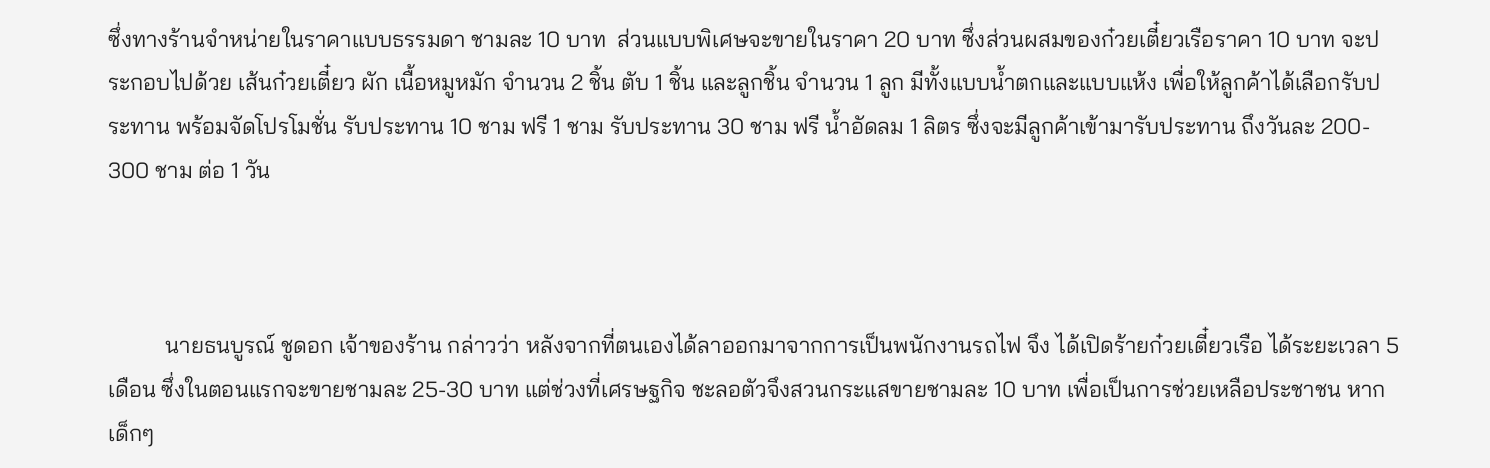ซึ่งทางร้านจำหน่ายในราคาแบบธรรมดา ชามละ 10 บาท  ส่วนแบบพิเศษจะขายในราคา 20 บาท ซึ่งส่วนผสมของก๋วยเตี๋ยวเรือราคา 10 บาท จะประกอบไปด้วย เส้นก๋วยเตี๋ยว ผัก เนื้อหมูหมัก จำนวน 2 ชิ้น ตับ 1 ชิ้น และลูกชิ้น จำนวน 1 ลูก มีทั้งแบบน้ำตกและแบบแห้ง เพื่อให้ลูกค้าได้เลือกรับประทาน พร้อมจัดโปรโมชั่น รับประทาน 10 ชาม ฟรี 1 ชาม รับประทาน 30 ชาม ฟรี น้ำอัดลม 1 ลิตร ซึ่งจะมีลูกค้าเข้ามารับประทาน ถึงวันละ 200- 300 ชาม ต่อ 1 วัน



          นายธนบูรณ์ ชูดอก เจ้าของร้าน กล่าวว่า หลังจากที่ตนเองได้ลาออกมาจากการเป็นพนักงานรถไฟ จึง ได้เปิดร้ายก๋วยเตี๋ยวเรือ ได้ระยะเวลา 5 เดือน ซึ่งในตอนแรกจะขายชามละ 25-30 บาท แต่ช่วงที่เศรษฐกิจ ชะลอตัวจึงสวนกระแสขายชามละ 10 บาท เพื่อเป็นการช่วยเหลือประชาชน หากเด็กๆ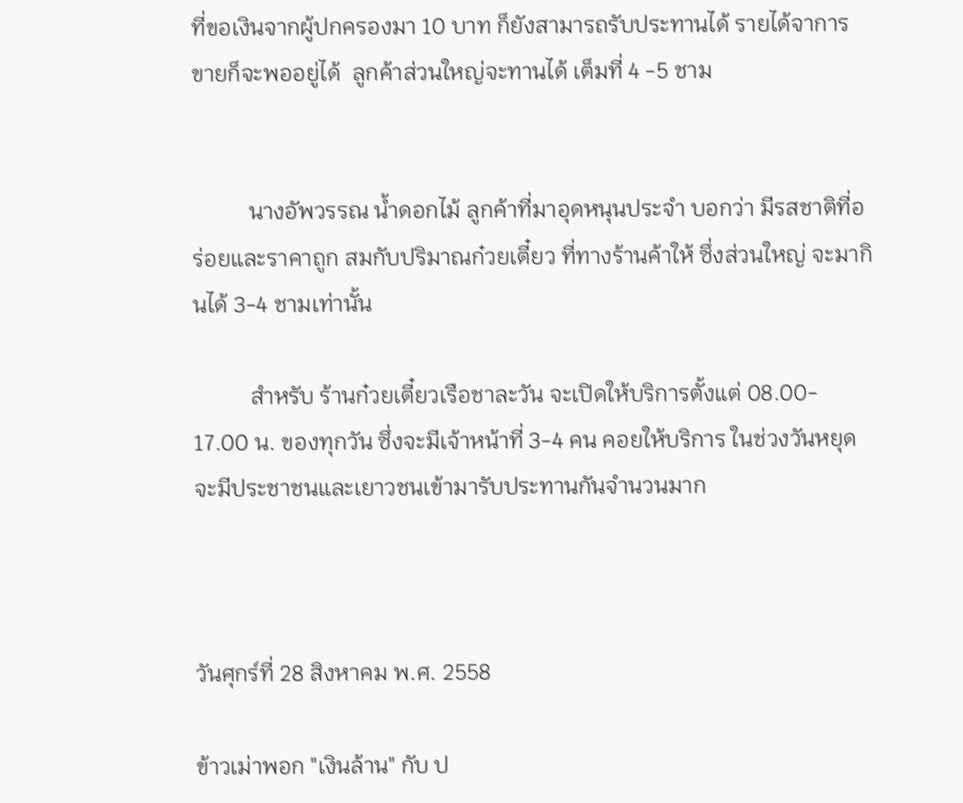ที่ขอเงินจากผู้ปกครองมา 10 บาท ก็ยังสามารถรับประทานได้ รายได้จาการขายก็จะพออยู่ได้  ลูกค้าส่วนใหญ่จะทานได้ เต็มที่ 4 -5 ชาม


          นางอัพวรรณ น้ำดอกไม้ ลูกค้าที่มาอุดหนุนประจำ บอกว่า มีรสชาติที่อร่อยและราคาถูก สมกับปริมาณก๋วยเตี๋ยว ที่ทางร้านค้าให้ ซึ่งส่วนใหญ่ จะมากินได้ 3-4 ชามเท่านั้น

          สำหรับ ร้านก๋วยเตี๋ยวเรือชาละวัน จะเปิดให้บริการตั้งแต่ 08.00- 17.00 น. ของทุกวัน ซึ่งจะมีเจ้าหน้าที่ 3-4 คน คอยให้บริการ ในช่วงวันหยุดจะมีประชาชนและเยาวชนเข้ามารับประทานกันจำนวนมาก



วันศุกร์ที่ 28 สิงหาคม พ.ศ. 2558

ข้าวเม่าพอก "เงินล้าน" กับ ป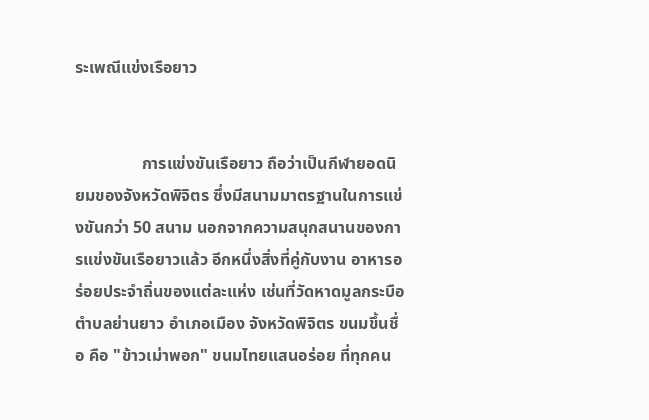ระเพณีแข่งเรือยาว


                การแข่งขันเรือยาว ถือว่าเป็นกีฬายอดนิยมของจังหวัดพิจิตร ซึ่งมีสนามมาตรฐานในการแข่งขันกว่า 50 สนาม นอกจากความสนุกสนานของการแข่งขันเรือยาวแล้ว อีกหนึ่งสิ่งที่คู่กับงาน อาหารอร่อยประจำถิ่นของแต่ละแห่ง เช่นที่วัดหาดมูลกระบือ ตำบลย่านยาว อำเภอเมือง จังหวัดพิจิตร ขนมขึ้นชื่อ คือ "ข้าวเม่าพอก" ขนมไทยแสนอร่อย ที่ทุกคน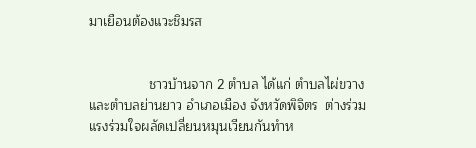มาเยือนต้องแวะชิมรส


                ชาวบ้านจาก 2 ตำบล ได้แก่ ตำบลไผ่ขวางและตำบลย่านยาว อำเภอเมือง จังหวัดพิจิตร  ต่างร่วมแรงร่วมใจผลัดเปลี่ยนหมุนเวียนกันทำห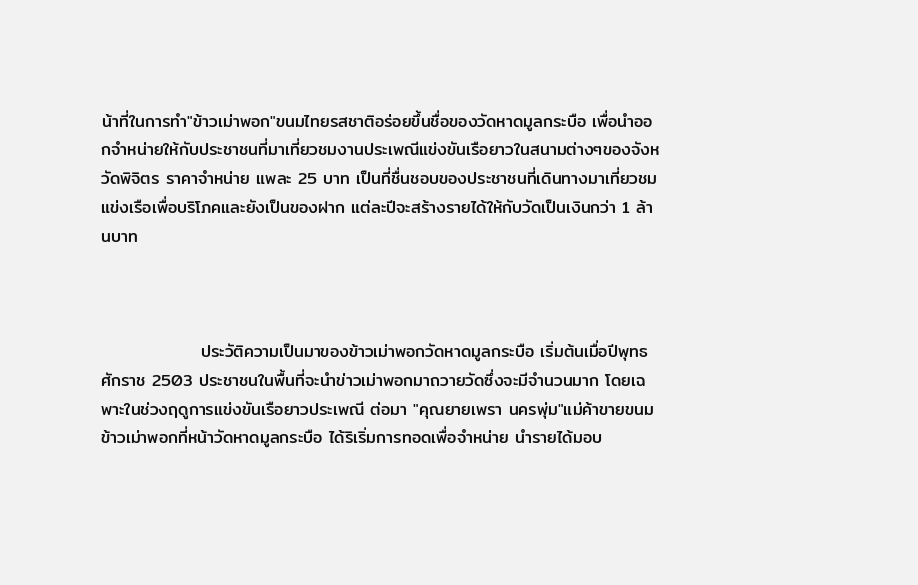น้าที่ในการทำ"ข้าวเม่าพอก"ขนมไทยรสชาติอร่อยขึ้นชื่อของวัดหาดมูลกระบือ เพื่อนำออกจำหน่ายให้กับประชาชนที่มาเที่ยวชมงานประเพณีแข่งขันเรือยาวในสนามต่างๆของจังหวัดพิจิตร ราคาจำหน่าย แพละ 25 บาท เป็นที่ชื่นชอบของประชาชนที่เดินทางมาเที่ยวชมแข่งเรือเพื่อบริโภคและยังเป็นของฝาก แต่ละปีจะสร้างรายได้ให้กับวัดเป็นเงินกว่า 1 ล้านบาท



                ประวัติความเป็นมาของข้าวเม่าพอกวัดหาดมูลกระบือ เริ่มต้นเมื่อปีพุทธศักราช 2503 ประชาชนในพื้นที่จะนำข่าวเม่าพอกมาถวายวัดซึ่งจะมีจำนวนมาก โดยเฉพาะในช่วงฤดูการแข่งขันเรือยาวประเพณี ต่อมา "คุณยายเพรา นครพุ่ม"แม่ค้าขายขนมข้าวเม่าพอกที่หน้าวัดหาดมูลกระบือ ได้ริเริ่มการทอดเพื่อจำหน่าย นำรายได้มอบ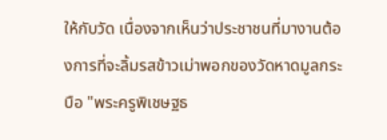ให้กับวัด เนื่องจากเห็นว่าประชาชนที่มางานต้องการที่จะลิ้มรสข้าวเม่าพอกของวัดหาดมูลกระบือ "พระครูพิเชษฐธ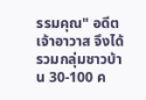รรมคุณ" อดีตเจ้าอาวาส จึงได้รวมกลุ่มชาวบ้าน 30-100 ค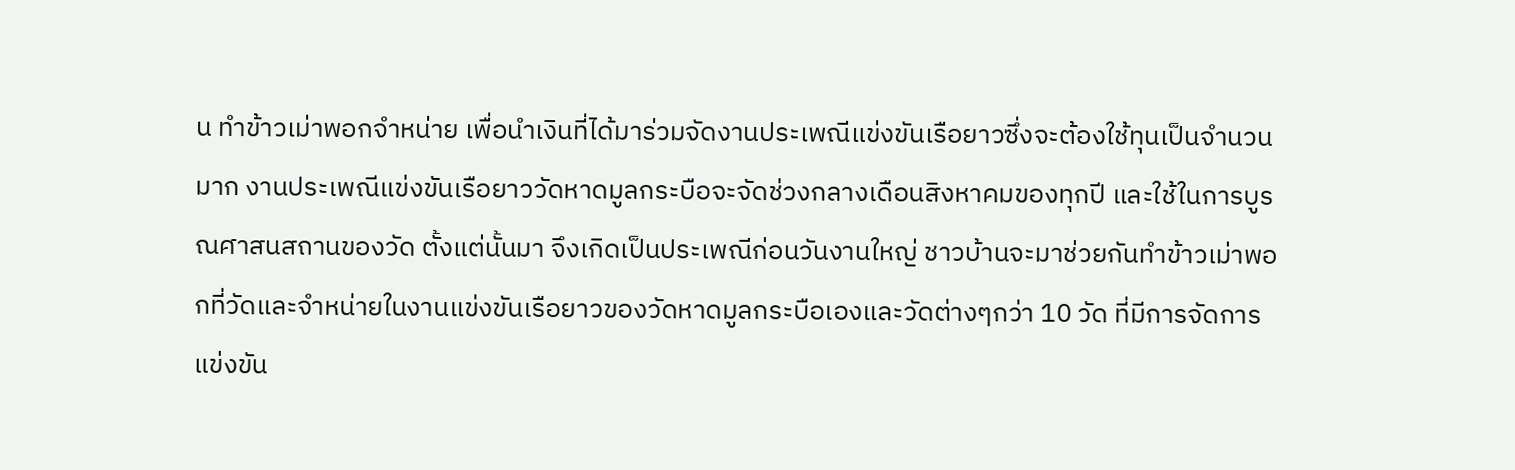น ทำข้าวเม่าพอกจำหน่าย เพื่อนำเงินที่ได้มาร่วมจัดงานประเพณีแข่งขันเรือยาวซึ่งจะต้องใช้ทุนเป็นจำนวนมาก งานประเพณีแข่งขันเรือยาววัดหาดมูลกระบือจะจัดช่วงกลางเดือนสิงหาคมของทุกปี และใช้ในการบูรณศาสนสถานของวัด ตั้งแต่นั้นมา จึงเกิดเป็นประเพณีก่อนวันงานใหญ่ ชาวบ้านจะมาช่วยกันทำข้าวเม่าพอกที่วัดและจำหน่ายในงานแข่งขันเรือยาวของวัดหาดมูลกระบือเองและวัดต่างๆกว่า 10 วัด ที่มีการจัดการแข่งขัน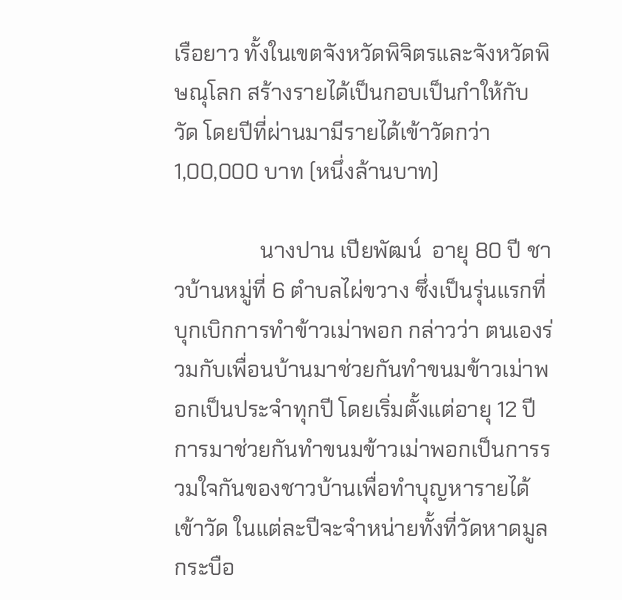เรือยาว ทั้งในเขตจังหวัดพิจิตรและจังหวัดพิษณุโลก สร้างรายได้เป็นกอบเป็นกำให้กับวัด โดยปีที่ผ่านมามีรายได้เข้าวัดกว่า 1,00,000 บาท (หนึ่งล้านบาท)

                นางปาน เปียพัฒน์  อายุ 80 ปี ชาวบ้านหมู่ที่ 6 ตำบลไผ่ขวาง ซึ่งเป็นรุ่นแรกที่บุกเบิกการทำข้าวเม่าพอก กล่าวว่า ตนเองร่วมกับเพื่อนบ้านมาช่วยกันทำขนมข้าวเม่าพอกเป็นประจำทุกปี โดยเริ่มตั้งแต่อายุ 12 ปี การมาช่วยกันทำขนมข้าวเม่าพอกเป็นการรวมใจกันของชาวบ้านเพื่อทำบุญหารายได้เข้าวัด ในแต่ละปีจะจำหน่ายทั้งที่วัดหาดมูลกระบือ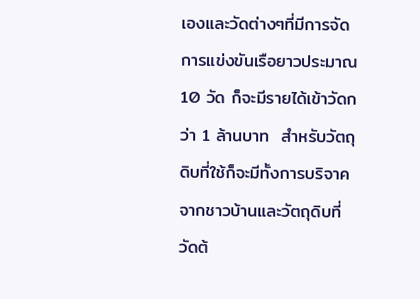เองและวัดต่างๆที่มีการจัดการแข่งขันเรือยาวประมาณ 10 วัด ก็จะมีรายได้เข้าวัดกว่า 1 ล้านบาท  สำหรับวัตถุดิบที่ใช้ก็จะมีทั้งการบริจาคจากชาวบ้านและวัตถุดิบที่วัดต้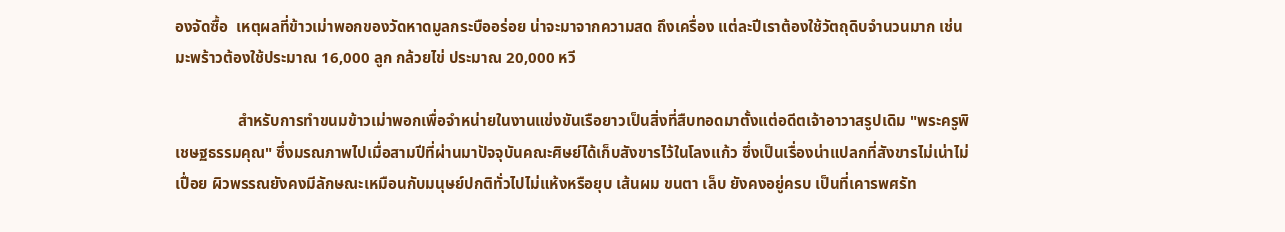องจัดซื้อ  เหตุผลที่ข้าวเม่าพอกของวัดหาดมูลกระบืออร่อย น่าจะมาจากความสด ถึงเครื่อง แต่ละปีเราต้องใช้วัตถุดิบจำนวนมาก เช่น มะพร้าวต้องใช้ประมาณ 16,000 ลูก กล้วยไข่ ประมาณ 20,000 หวี

                สำหรับการทำขนมข้าวเม่าพอกเพื่อจำหน่ายในงานแข่งขันเรือยาวเป็นสิ่งที่สืบทอดมาตั้งแต่อดีตเจ้าอาวาสรูปเดิม "พระครูพิเชษฐธรรมคุณ" ซึ่งมรณภาพไปเมื่อสามปีที่ผ่านมาปัจจุบันคณะศิษย์ได้เก็บสังขารไว้ในโลงแก้ว ซึ่งเป็นเรื่องน่าแปลกที่สังขารไม่เน่าไม่เปื่อย ผิวพรรณยังคงมีลักษณะเหมือนกับมนุษย์ปกติทั่วไปไม่แห้งหรือยุบ เส้นผม ขนตา เล็บ ยังคงอยู่ครบ เป็นที่เคารพศรัท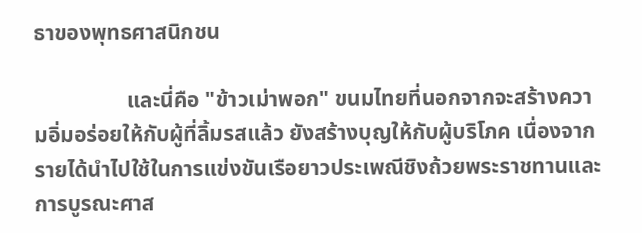ธาของพุทธศาสนิกชน

                 และนี่คือ "ข้าวเม่าพอก" ขนมไทยที่นอกจากจะสร้างความอิ่มอร่อยให้กับผู้ที่ลิ้มรสแล้ว ยังสร้างบุญให้กับผู้บริโภค เนื่องจากรายได้นำไปใช้ในการแข่งขันเรือยาวประเพณีชิงถ้วยพระราชทานและการบูรณะศาส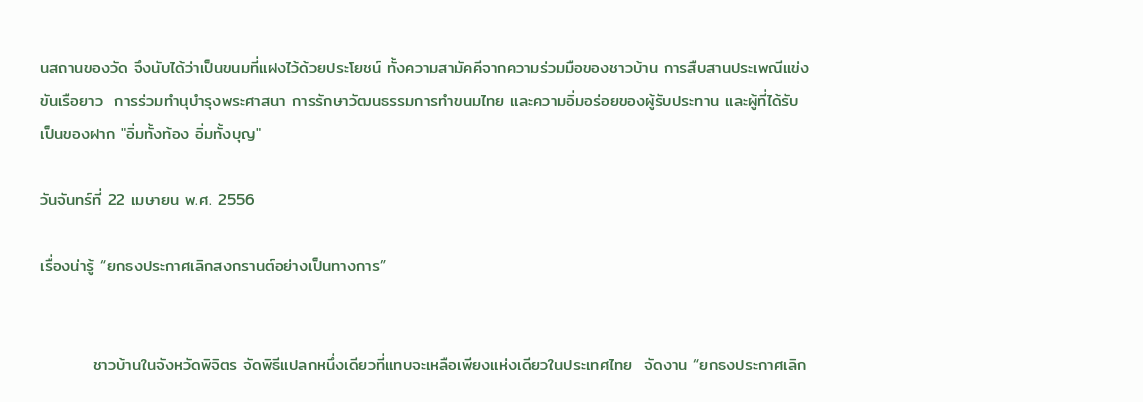นสถานของวัด จึงนับได้ว่าเป็นขนมที่แฝงไว้ด้วยประโยชน์ ทั้งความสามัคคีจากความร่วมมือของชาวบ้าน การสืบสานประเพณีแข่งขันเรือยาว  การร่วมทำนุบำรุงพระศาสนา การรักษาวัฒนธรรมการทำขนมไทย และความอิ่มอร่อยของผู้รับประทาน และผู้ที่ได้รับเป็นของฝาก "อิ่มทั้งท้อง อิ่มทั้งบุญ"

วันจันทร์ที่ 22 เมษายน พ.ศ. 2556

เรื่องน่ารู้ “ยกธงประกาศเลิกสงกรานต์อย่างเป็นทางการ”


         ชาวบ้านในจังหวัดพิจิตร จัดพิธีแปลกหนึ่งเดียวที่แทบจะเหลือเพียงแห่งเดียวในประเทศไทย  จัดงาน “ยกธงประกาศเลิก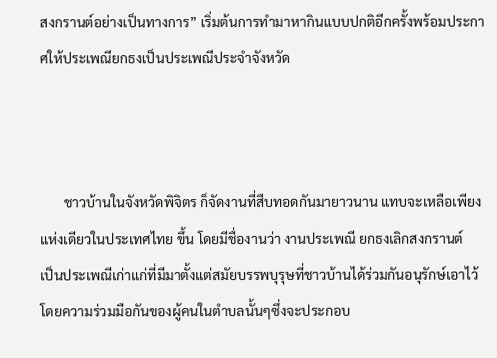สงกรานต์อย่างเป็นทางการ” เริ่มต้นการทำมาหากินแบบปกติอีกครั้งพร้อมประกาศให้ประเพณียกธงเป็นประเพณีประจำจังหวัด



       ชาวบ้านในจังหวัดพิจิตร ก็จัดงานที่สืบทอดกันมายาวนาน แทบจะเหลือเพียงแห่งเดียวในประเทศไทย ขึ้น โดยมีชื่องานว่า งานประเพณี ยกธงเลิกสงกรานต์   เป็นประเพณีเก่าแก่ที่มีมาตั้งแต่สมัยบรรพบุรุษที่ชาวบ้านได้ร่วมกันอนุรักษ์เอาไว้ โดยความร่วมมือกันของผู้คนในตำบลนั้นๆซึ่งจะประกอบ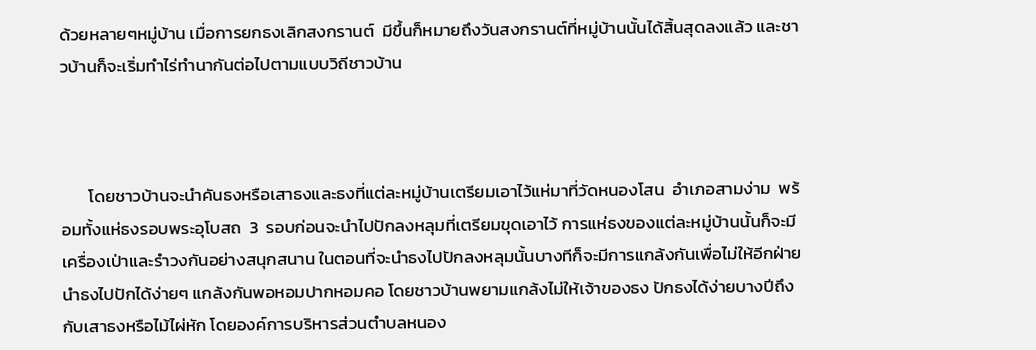ด้วยหลายๆหมู่บ้าน เมื่อการยกธงเลิกสงกรานต์  มีขึ้นก็หมายถึงวันสงกรานต์ที่หมู่บ้านนั้นได้สิ้นสุดลงแล้ว และชาวบ้านก็จะเริ่มทำไร่ทำนากันต่อไปตามแบบวิถีชาวบ้าน



       โดยชาวบ้านจะนำคันธงหรือเสาธงและธงที่แต่ละหมู่บ้านเตรียมเอาไว้แห่มาที่วัดหนองโสน  อำเภอสามง่าม  พร้อมทั้งแห่ธงรอบพระอุโบสถ  3  รอบก่อนจะนำไปปักลงหลุมที่เตรียมขุดเอาไว้ การแห่ธงของแต่ละหมู่บ้านนั้นก็จะมีเครื่องเป่าและรำวงกันอย่างสนุกสนาน ในตอนที่จะนำธงไปปักลงหลุมนั้นบางทีก็จะมีการแกล้งกันเพื่อไม่ให้อีกฝ่ายนำธงไปปักได้ง่ายๆ แกล้งกันพอหอมปากหอมคอ โดยชาวบ้านพยามแกล้งไม่ให้เจ้าของธง ปักธงได้ง่ายบางปีถึงกับเสาธงหรือไม้ไผ่หัก โดยองค์การบริหารส่วนตำบลหนอง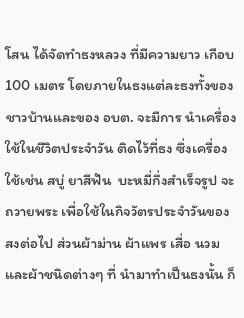โสน ได้จัดทำธงหลวง ที่มีความยาว เกือบ 100 เมตร โดยภายในธงแต่ละธงทั้งของชาวบ้านและของ อบต. จะมีการ นำเครื่องใช้ในชีวิตประจำวัน ติดไว้ที่ธง ซึ่งเครื่องใช้เช่น สบู่ ยาสีฟัน  บะหมี่กึ่งสำเร็จรูป จะถวายพระ เพื่อใช้ในกิจวัตรประจำวันของสงต่อไป ส่วนผ้าม่าน ผ้าแพร เสื่อ นวม และผ้าชนิดต่างๆ ที่ นำมาทำเป็นธงนั้น ก็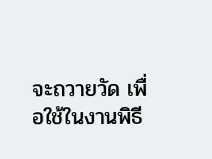จะถวายวัด เพื่อใช้ในงานพิธี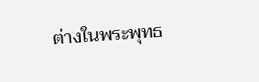ต่างในพระพุทธ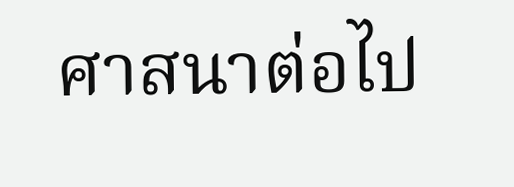ศาสนาต่อไป